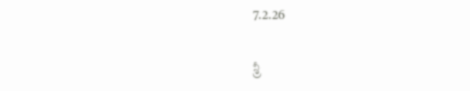7.2.26

శ్రీ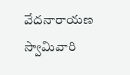వేదనారాయణ స్వామివారి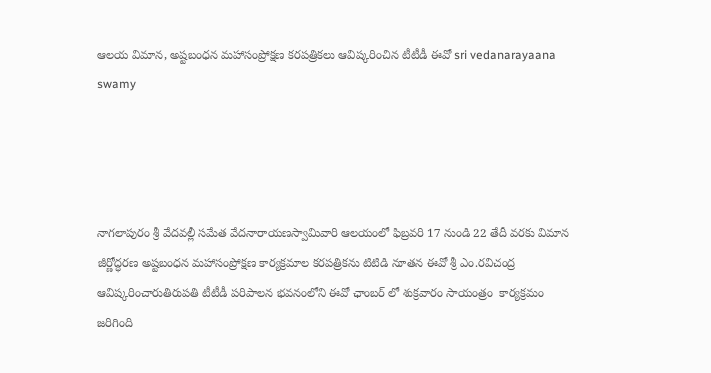ఆలయ విమాన, అష్ట‌బంధ‌న మ‌హాసంప్రోక్ష‌ణ‌ కరపత్రికలు ఆవిష్కరించిన టీటీడీ ఈవో sri vedanarayaana swamy




నాగలాపురం శ్రీ వేదవల్లీ సమేత వేదనారాయణస్వామివారి ఆలయంలో ఫిబ్ర‌వ‌రి 17 నుండి 22 తేదీ వ‌ర‌కు విమాన జీర్ణోద్ధరణ అష్ట‌బంధ‌న మ‌హాసంప్రోక్ష‌ణ కార్య‌క్ర‌మాల కరపత్రికను టిటిడి నూతన ఈవో శ్రీ ఎం.రవిచంద్ర ఆవిష్కరించారుతిరుపతి టీటీడీ పరిపాలన భవనంలోని ఈవో ఛాంబర్ లో శుక్రవారం సాయంత్రం  కార్యక్రమం జరిగింది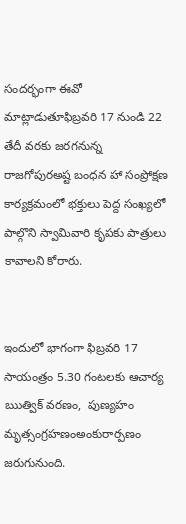సందర్భంగా ఈవో మాట్లాడుతూఫిబ్రవరి 17 నుండి 22 తేదీ వరకు జరగనున్న రాజగోపురఅష్ట బంధన హా సంప్రోక్షణ కార్యక్రమంలో భక్తులు పెద్ద సంఖ్యలో పాల్గొని స్వామివారి కృపకు పాత్రులు కావాలని కోరారు.


ఇందులో భాగంగా ఫిబ్ర‌వ‌రి 17 సాయంత్రం 5.30 గంట‌ల‌కు ఆచార్య ఋత్విక్ వర‌ణం,  పుణ్య‌హ‌ం మృత్సంగ్రహణంఅంకురార్ప‌ణం జరుగునుంది.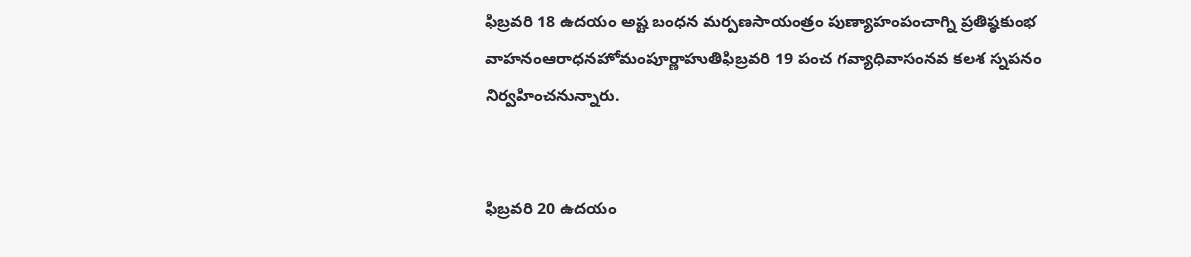ఫిబ్రవరి 18 ఉద‌యం అష్ట బంధన మర్పణసాయంత్రం పుణ్యాహంపంచాగ్ని ప్రతిష్ఠకుంభ వాహనంఆరాధనహోమంపూర్ణాహుతిఫిబ్రవరి 19 పంచ గవ్యాధివాసంనవ కలశ స్నపనం నిర్వహించనున్నారు.


ఫిబ్రవరి 20 ఉద‌యం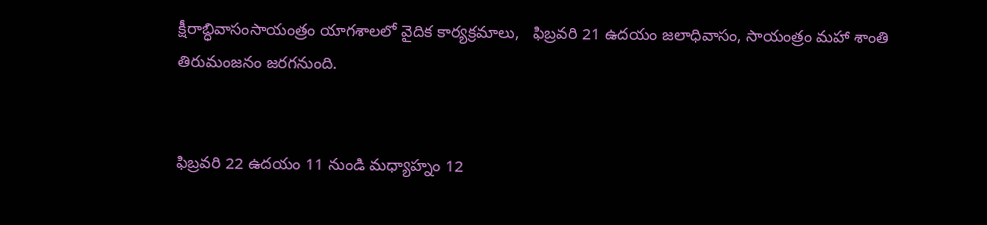క్షీరాబ్ధివాసంసాయంత్రం యాగశాలలో వైదిక కార్యక్రమాలు,   ఫిబ్రవరి 21 ఉదయం జలాధివాసం, సాయంత్రం మహా శాంతి తిరుమంజనం జరగనుంది.


ఫిబ్రవరి 22 ఉదయం 11 నుండి మధ్యాహ్నం 12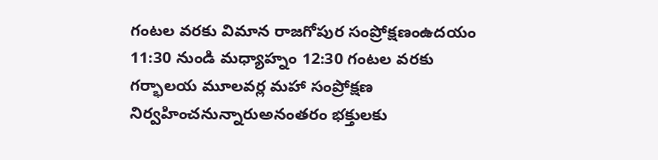గంటల వరకు విమాన రాజగోపుర సంప్రోక్షణంఉదయం 11:30 నుండి మధ్యాహ్నం 12:30 గంటల వరకు గర్భాలయ మూలవర్ల మహా సంప్రోక్షణ నిర్వహించనున్నారుఅనంతరం భక్తులకు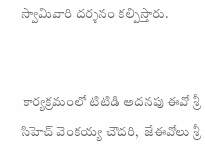స్వామివారి దర్శనం కల్పిస్తారు.


 కార్యక్రమంలో టిటిడి అదనపు ఈవో శ్రీ సిహెచ్ వెంకయ్య చౌదరి,  జేఈవోలు శ్రీ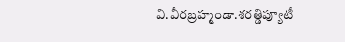వి.వీరబ్రహ్మండా.శరత్డిప్యూటీ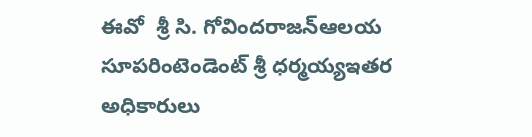ఈవో  శ్రీ సి. గోవిందరాజన్ఆలయ సూపరింటెండెంట్ శ్రీ ధర్మయ్యఇతర అధికారులు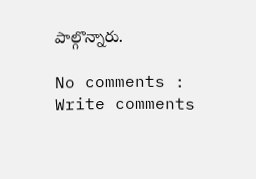పాల్గొన్నారు.

No comments :
Write comments